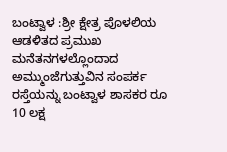ಬಂಟ್ವಾಳ :ಶ್ರೀ ಕ್ಷೇತ್ರ ಪೊಳಲಿಯ ಆಡಳಿತದ ಪ್ರಮುಖ ಮನೆತನಗಳಲ್ಲೊಂದಾದ ಅಮ್ಮುಂಜೆಗುತ್ತುವಿನ ಸಂಪರ್ಕ ರಸ್ತೆಯನ್ನು ಬಂಟ್ವಾಳ ಶಾಸಕರ ರೂ 10 ಲಕ್ಷ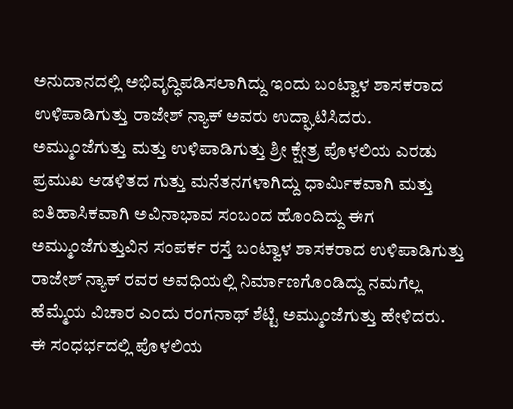ಅನುದಾನದಲ್ಲಿ ಅಭಿವೃದ್ಧಿಪಡಿಸಲಾಗಿದ್ದು ಇಂದು ಬಂಟ್ವಾಳ ಶಾಸಕರಾದ ಉಳಿಪಾಡಿಗುತ್ತು ರಾಜೇಶ್ ನ್ಯಾಕ್ ಅವರು ಉದ್ಘಾಟಿಸಿದರು.
ಅಮ್ಮುಂಜೆಗುತ್ತು ಮತ್ತು ಉಳಿಪಾಡಿಗುತ್ತು ಶ್ರೀ ಕ್ಷೇತ್ರ ಪೊಳಲಿಯ ಎರಡು ಪ್ರಮುಖ ಆಡಳಿತದ ಗುತ್ತು ಮನೆತನಗಳಾಗಿದ್ದು ಧಾರ್ಮಿಕವಾಗಿ ಮತ್ತು ಐತಿಹಾಸಿಕವಾಗಿ ಅವಿನಾಭಾವ ಸಂಬಂದ ಹೊಂದಿದ್ದು ಈಗ ಅಮ್ಮುಂಜೆಗುತ್ತುವಿನ ಸಂಪರ್ಕ ರಸ್ತೆ ಬಂಟ್ವಾಳ ಶಾಸಕರಾದ ಉಳಿಪಾಡಿಗುತ್ತು ರಾಜೇಶ್ ನ್ಯಾಕ್ ರವರ ಅವಧಿಯಲ್ಲಿ ನಿರ್ಮಾಣಗೊಂಡಿದ್ದು ನಮಗೆಲ್ಲ ಹೆಮ್ಮೆಯ ವಿಚಾರ ಎಂದು ರಂಗನಾಥ್ ಶೆಟ್ಟಿ ಅಮ್ಮುಂಜೆಗುತ್ತು ಹೇಳಿದರು.
ಈ ಸಂಧರ್ಭದಲ್ಲಿ ಪೊಳಲಿಯ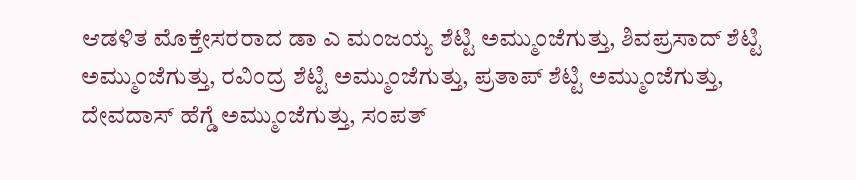ಆಡಳಿತ ಮೊಕ್ತೇಸರರಾದ ಡಾ ಎ ಮಂಜಯ್ಯ ಶೆಟ್ಟಿ ಅಮ್ಮುಂಜೆಗುತ್ತು, ಶಿವಪ್ರಸಾದ್ ಶೆಟ್ಟಿ ಅಮ್ಮುಂಜೆಗುತ್ತು, ರವಿಂದ್ರ ಶೆಟ್ಟಿ ಅಮ್ಮುಂಜೆಗುತ್ತು, ಪ್ರತಾಪ್ ಶೆಟ್ಟಿ ಅಮ್ಮುಂಜೆಗುತ್ತು,
ದೇವದಾಸ್ ಹೆಗ್ಡೆ ಅಮ್ಮುಂಜೆಗುತ್ತು, ಸಂಪತ್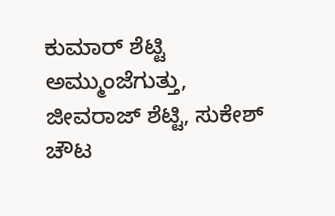ಕುಮಾರ್ ಶೆಟ್ಟಿ ಅಮ್ಮುಂಜೆಗುತ್ತು, ಜೀವರಾಜ್ ಶೆಟ್ಟಿ, ಸುಕೇಶ್ ಚೌಟ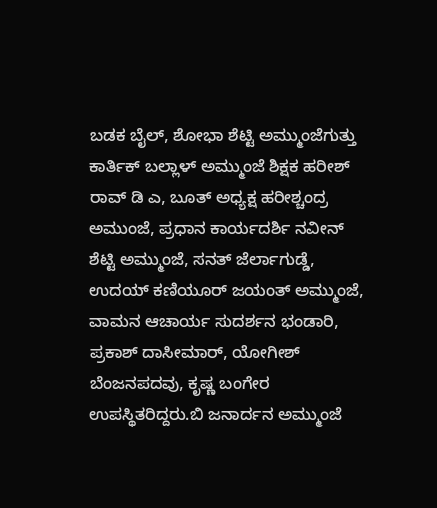ಬಡಕ ಬೈಲ್, ಶೋಭಾ ಶೆಟ್ಟಿ ಅಮ್ಮುಂಜೆಗುತ್ತು ಕಾರ್ತಿಕ್ ಬಲ್ಲಾಳ್ ಅಮ್ಮುಂಜೆ ಶಿಕ್ಷಕ ಹರೀಶ್ ರಾವ್ ಡಿ ಎ, ಬೂತ್ ಅಧ್ಯಕ್ಷ ಹರೀಶ್ಚಂದ್ರ ಅಮುಂಜೆ, ಪ್ರಧಾನ ಕಾರ್ಯದರ್ಶಿ ನವೀನ್ ಶೆಟ್ಟಿ ಅಮ್ಮುಂಜೆ, ಸನತ್ ಜೆರ್ಲಾಗುಡ್ಡೆ, ಉದಯ್ ಕಣಿಯೂರ್ ಜಯಂತ್ ಅಮ್ಮುಂಜೆ, ವಾಮನ ಆಚಾರ್ಯ ಸುದರ್ಶನ ಭಂಡಾರಿ, ಪ್ರಕಾಶ್ ದಾಸೀಮಾರ್, ಯೋಗೀಶ್ ಬೆಂಜನಪದವು, ಕೃಷ್ಣ ಬಂಗೇರ ಉಪಸ್ಥಿತರಿದ್ದರು.ಬಿ ಜನಾರ್ದನ ಅಮ್ಮುಂಜೆ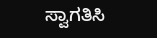ಸ್ವಾಗತಿಸಿ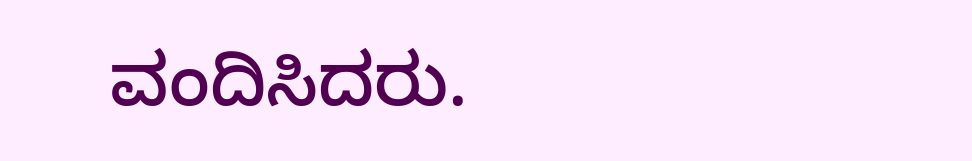ವಂದಿಸಿದರು.